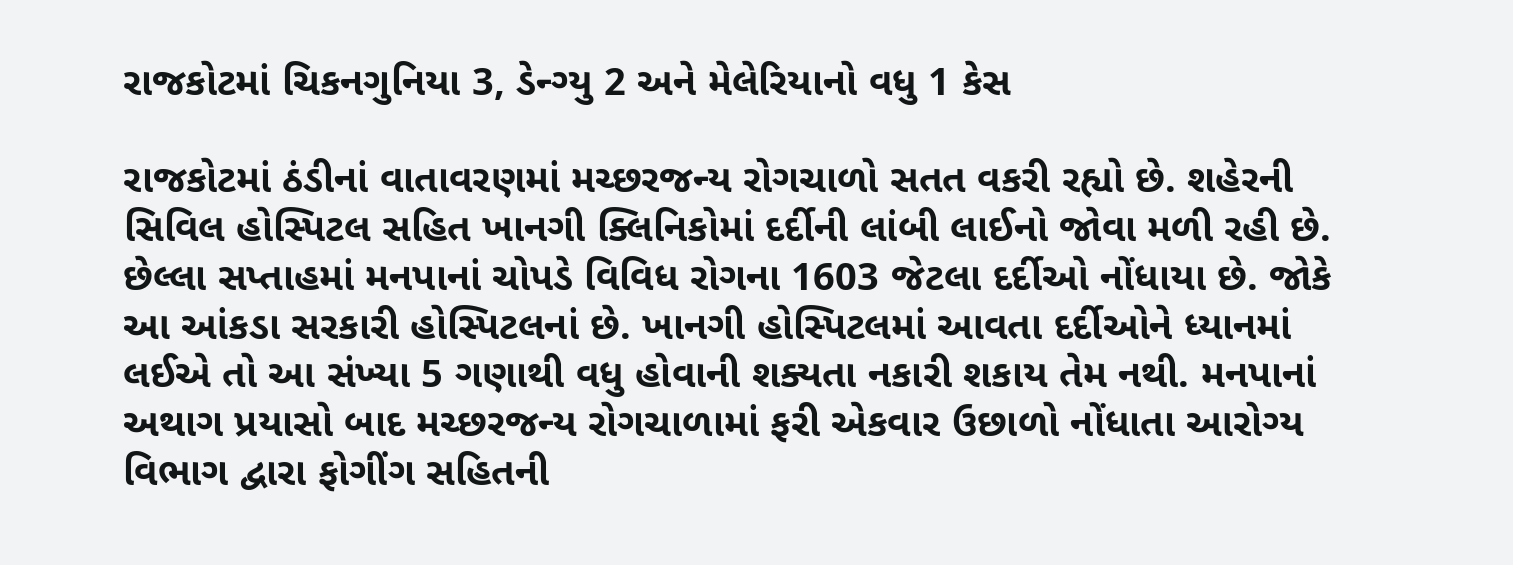રાજકોટમાં ચિકનગુનિયા 3, ડેન્ગ્યુ 2 અને મેલેરિયાનો વધુ 1 કેસ

રાજકોટમાં ઠંડીનાં વાતાવરણમાં મચ્છરજન્ય રોગચાળો સતત વકરી રહ્યો છે. શહેરની સિવિલ હોસ્પિટલ સહિત ખાનગી ક્લિનિકોમાં દર્દીની લાંબી લાઈનો જોવા મળી રહી છે. છેલ્લા સપ્તાહમાં મનપાનાં ચોપડે વિવિધ રોગના 1603 જેટલા દર્દીઓ નોંધાયા છે. જોકે આ આંકડા સરકારી હોસ્પિટલનાં છે. ખાનગી હોસ્પિટલમાં આવતા દર્દીઓને ધ્યાનમાં લઈએ તો આ સંખ્યા 5 ગણાથી વધુ હોવાની શક્યતા નકારી શકાય તેમ નથી. મનપાનાં અથાગ પ્રયાસો બાદ મચ્છરજન્ય રોગચાળામાં ફરી એકવાર ઉછાળો નોંધાતા આરોગ્ય વિભાગ દ્વારા ફોગીંગ સહિતની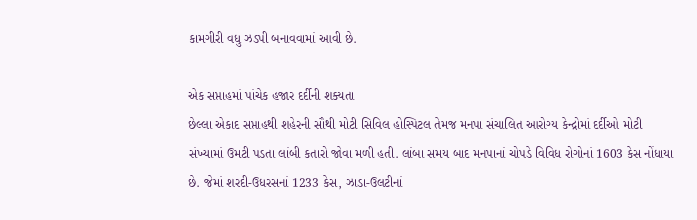કામગીરી વધુ ઝડપી બનાવવામાં આવી છે.

એક સપ્તાહમાં પાંચેક હજાર દર્દીની શક્યતા
છેલ્લા એકાદ સપ્તાહથી શહેરની સૌથી મોટી સિવિલ હોસ્પિટલ તેમજ મનપા સંચાલિત આરોગ્ય કેન્દ્રોમાં દર્દીઓ મોટી સંખ્યામાં ઉમટી પડતા લાંબી કતારો જોવા મળી હતી. લાંબા સમય બાદ મનપાનાં ચોપડે વિવિધ રોગોનાં 1603 કેસ નોંધાયા છે. જેમાં શરદી-ઉધરસનાં 1233 કેસ, ઝાડા-ઉલટીનાં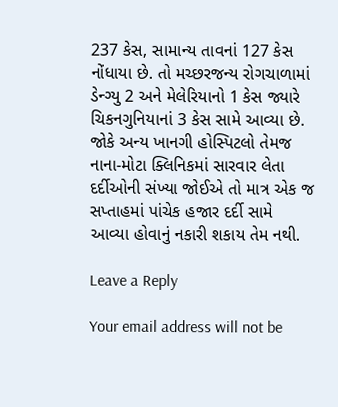237 કેસ, સામાન્ય તાવનાં 127 કેસ નોંધાયા છે. તો મચ્છરજન્ય રોગચાળામાં ડેન્ગ્યુ 2 અને મેલેરિયાનો 1 કેસ જ્યારે ચિકનગુનિયાનાં 3 કેસ સામે આવ્યા છે. જોકે અન્ય ખાનગી હોસ્પિટલો તેમજ નાના-મોટા ક્લિનિકમાં સારવાર લેતા દર્દીઓની સંખ્યા જોઈએ તો માત્ર એક જ સપ્તાહમાં પાંચેક હજાર દર્દી સામે આવ્યા હોવાનું નકારી શકાય તેમ નથી.

Leave a Reply

Your email address will not be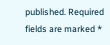published. Required fields are marked *